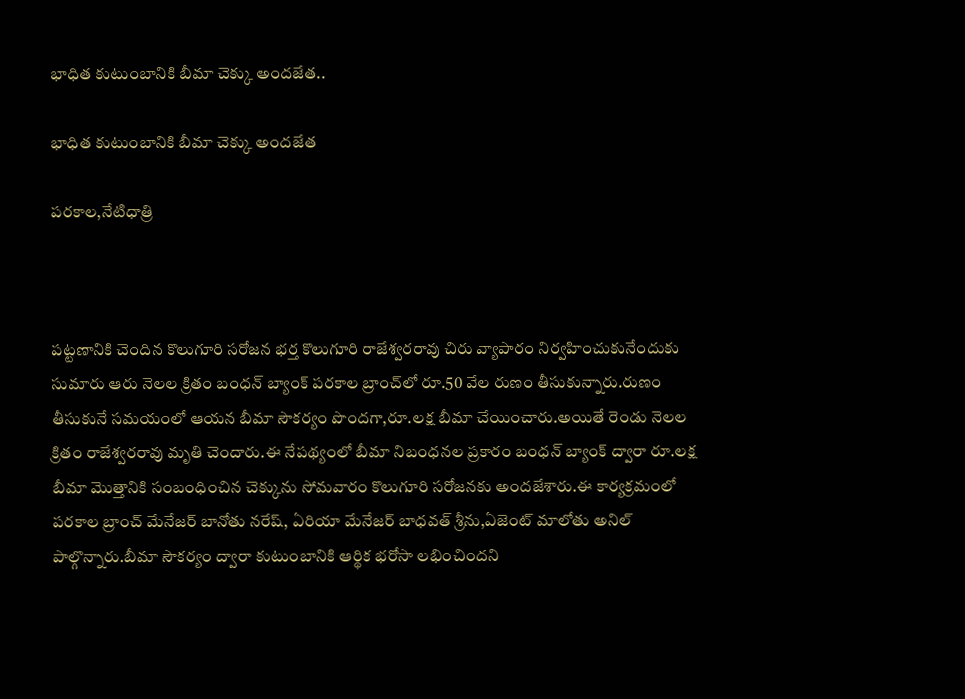భాధిత కుటుంబానికి బీమా చెక్కు అందజేత..

భాధిత కుటుంబానికి బీమా చెక్కు అందజేత

పరకాల,నేటిధాత్రి



పట్టణానికి చెందిన కొలుగూరి సరోజన భర్త కొలుగూరి రాజేశ్వరరావు చిరు వ్యాపారం నిర్వహించుకునేందుకు సుమారు ఆరు నెలల క్రితం బంధన్ బ్యాంక్ పరకాల బ్రాంచ్‌లో రూ.50 వేల రుణం తీసుకున్నారు.రుణం తీసుకునే సమయంలో ఆయన బీమా సౌకర్యం పొందగా,రూ.లక్ష బీమా చేయించారు.అయితే రెండు నెలల క్రితం రాజేశ్వరరావు మృతి చెందారు.ఈ నేపథ్యంలో బీమా నిబంధనల ప్రకారం బంధన్ బ్యాంక్ ద్వారా రూ.లక్ష బీమా మొత్తానికి సంబంధించిన చెక్కును సోమవారం కొలుగూరి సరోజనకు అందజేశారు.ఈ కార్యక్రమంలో పరకాల బ్రాంచ్ మేనేజర్ బానోతు నరేష్, ఏరియా మేనేజర్ బాధవత్ శ్రీను,ఏజెంట్ మాలోతు అనిల్ పాల్గొన్నారు.బీమా సౌకర్యం ద్వారా కుటుంబానికి ఆర్థిక భరోసా లభించిందని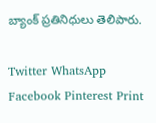బ్యాంక్ ప్రతినిధులు తెలిపారు.

Twitter WhatsApp Facebook Pinterest Print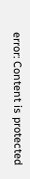error: Content is protected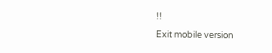!!
Exit mobile version